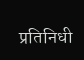प्रतिनिधी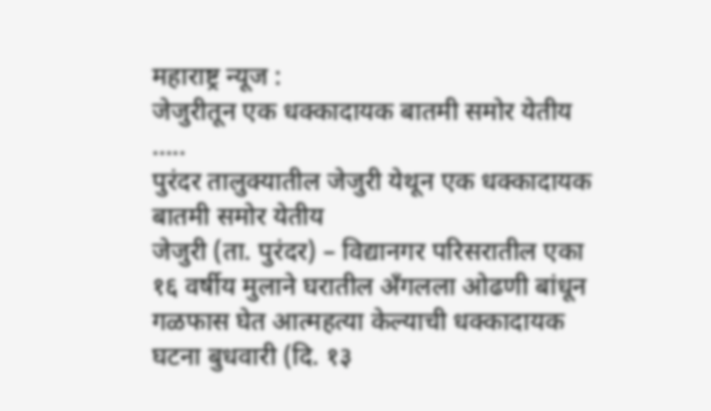महाराष्ट्र न्यूज :
जेजुरीतून एक धक्कादायक बातमी समोर येतीय …..
पुरंदर तालुक्यातील जेजुरी येथून एक धक्कादायक बातमी समोर येतीय
जेजुरी (ता. पुरंदर) – विद्यानगर परिसरातील एका १६ वर्षीय मुलाने घरातील अँगलला ओढणी बांधून गळफास घेत आत्महत्या केल्याची धक्कादायक घटना बुधवारी (दि. १३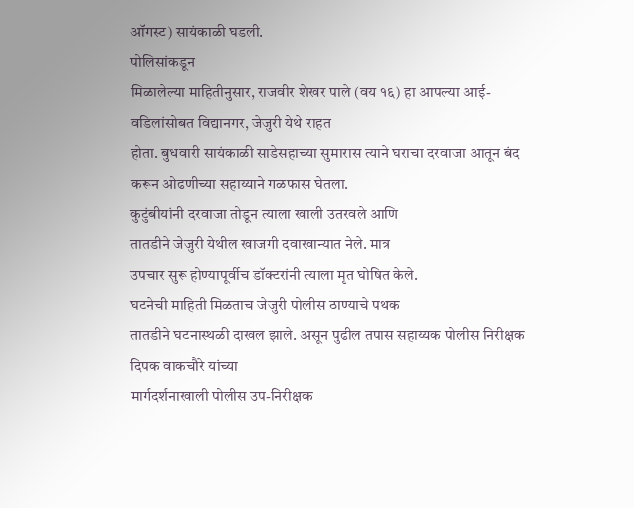ऑगस्ट) सायंकाळी घडली.
पोलिसांकडून
मिळालेल्या माहितीनुसार, राजवीर शेखर पाले (वय १६) हा आपल्या आई-वडिलांसोबत विद्यानगर, जेजुरी येथे राहत
होता. बुधवारी सायंकाळी साडेसहाच्या सुमारास त्याने घराचा दरवाजा आतून बंद करून ओढणीच्या सहाय्याने गळफास घेतला.
कुटुंबीयांनी दरवाजा तोडून त्याला खाली उतरवले आणि
तातडीने जेजुरी येथील खाजगी दवाखान्यात नेले. मात्र
उपचार सुरू होण्यापूर्वीच डॉक्टरांनी त्याला मृत घोषित केले.
घटनेची माहिती मिळताच जेजुरी पोलीस ठाण्याचे पथक
तातडीने घटनास्थळी दाखल झाले. असून पुढील तपास सहाय्यक पोलीस निरीक्षक दिपक वाकचौरे यांच्या
मार्गदर्शनाखाली पोलीस उप-निरीक्षक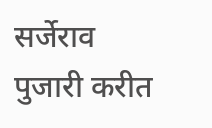सर्जेराव पुजारी करीत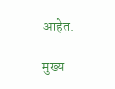आहेत.

मुख्य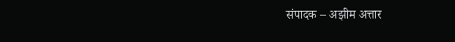संपादक – अझीम अत्तार